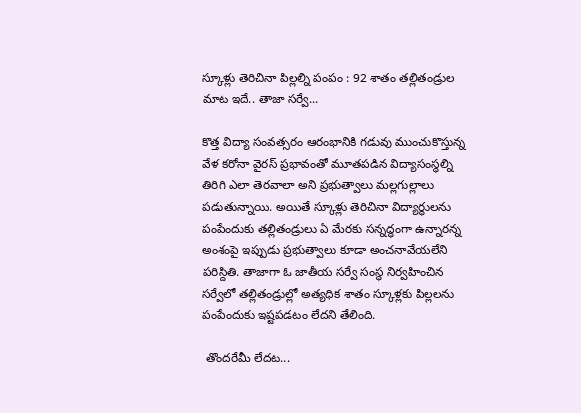స్కూళ్లు తెరిచినా పిల్లల్ని పంపం : 92 శాతం తల్లితండ్రుల మాట ఇదే.. తాజా సర్వే...

కొత్త విద్యా సంవత్సరం ఆరంభానికి గడువు ముంచుకొస్తున్న వేళ కరోనా వైరస్ ప్రభావంతో మూతపడిన విద్యాసంస్ధల్ని తిరిగి ఎలా తెరవాలా అని ప్రభుత్వాలు మల్లగుల్లాలు పడుతున్నాయి. అయితే స్కూళ్లు తెరిచినా విద్యార్ధులను పంపేందుకు తల్లితండ్రులు ఏ మేరకు సన్నద్ధంగా ఉన్నారన్న అంశంపై ఇప్పుడు ప్రభుత్వాలు కూడా అంచనావేయలేని పరిస్దితి. తాజాగా ఓ జాతీయ సర్వే సంస్ధ నిర్వహించిన సర్వేలో తల్లితండ్రుల్లో అత్యధిక శాతం స్కూళ్లకు పిల్లలను పంపేందుకు ఇష్టపడటం లేదని తేలింది.

 తొందరేమీ లేదట...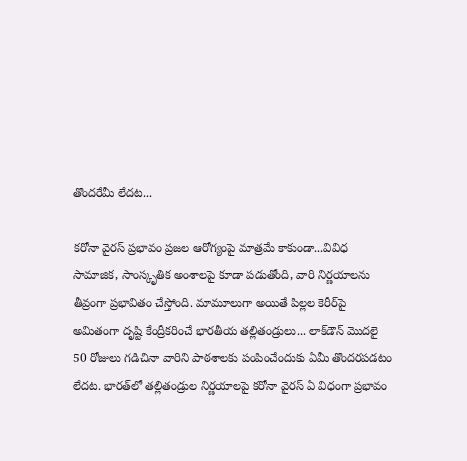తొందరేమీ లేదట...

కరోనా వైరస్‌ ప్రభావం ప్రజల ఆరోగ్యంపై మాత్రమే కాకుండా...వివిధ సామాజిక, సాంస్కృతిక అంశాలపై కూడా పడుతోంది, వారి నిర్ణయాలను తీవ్రంగా ప్రభావితం చేస్తోంది. మామూలుగా అయితే పిల్లల కెరీర్‌పై అమితంగా దృష్టి కేంద్రీకరించే భారతీయ తల్లితండ్రులు... లాక్‌డౌన్‌ మొదలై 50 రోజులు గడిచినా వారిని పాఠశాలకు పంపించేందుకు ఏమీ తొందరపడటం లేదట. భారత్‌లో తల్లితండ్రుల నిర్ణయాలపై కరోనా వైరస్‌ ఏ విధంగా ప్రభావం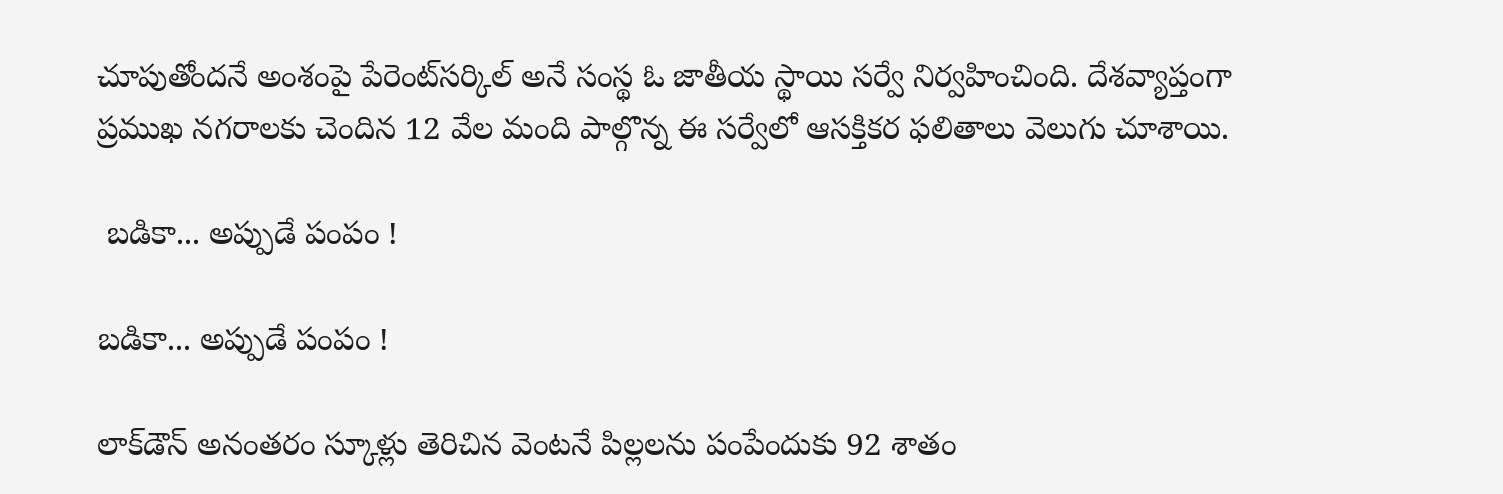చూపుతోందనే అంశంపై పేరెంట్‌సర్కిల్‌ అనే సంస్థ ఓ జాతీయ స్థాయి సర్వే నిర్వహించింది. దేశవ్యాప్తంగా ప్రముఖ నగరాలకు చెందిన 12 వేల మంది పాల్గొన్న ఈ సర్వేలో ఆసక్తికర ఫలితాలు వెలుగు చూశాయి.

 బడికా... అప్పుడే పంపం !

బడికా... అప్పుడే పంపం !

లాక్‌డౌన్ అనంతరం స్కూళ్లు తెరిచిన వెంటనే పిల్లలను పంపేందుకు 92 శాతం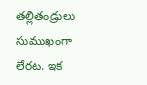తల్లితండ్రులు సుముఖంగా లేరట. ఇక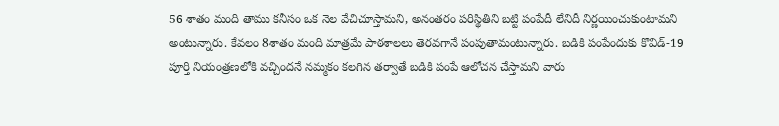56 శాతం మంది తాము కనీసం ఒక నెల వేచిచూస్తామని, అనంతరం పరిస్థితిని బట్టి పంపేదీ లేనిదీ నిర్ణయించుకుంటామని అంటున్నారు. కేవలం 8శాతం మంది మాత్రమే పాఠశాలలు తెరవగానే పంపుతామంటున్నారు. బడికి పంపేందుకు కొవిడ్‌-19 పూర్తి నియంత్రణలోకి వచ్చిందనే నమ్మకం కలగిన తర్వాతే బడికి పంపే ఆలోచన చేస్తామని వారు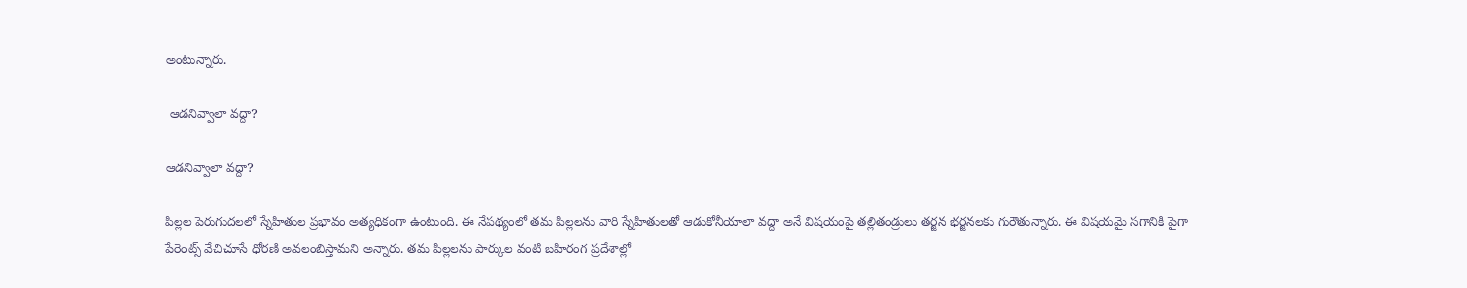అంటున్నారు.

 ఆడనివ్వాలా వద్దా?

ఆడనివ్వాలా వద్దా?

పిల్లల పెరుగుదలలో స్నేహితుల ప్రభావం అత్యధికంగా ఉంటుంది. ఈ నేపథ్యంలో తమ పిల్లలను వారి స్నేహితులతో ఆడుకోనీయాలా వద్దా అనే విషయంపై తల్లితండ్రులు తర్జన భర్జనలకు గురౌతున్నారు. ఈ విషయమై సగానికి పైగా పేరెంట్స్‌ వేచిచూసే ధోరణి అవలంబిస్తామని అన్నారు. తమ పిల్లలను పార్కుల వంటి బహిరంగ ప్రదేశాల్లో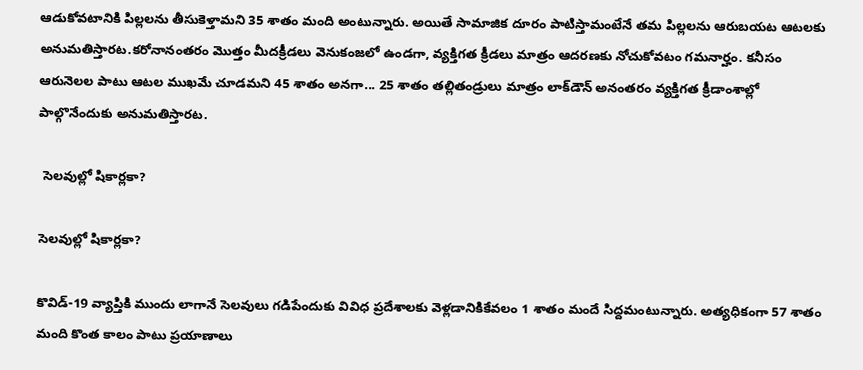ఆడుకోవటానికి పిల్లలను తీసుకెళ్తామని 35 శాతం మంది అంటున్నారు. అయితే సామాజిక దూరం పాటిస్తామంటేనే తమ పిల్లలను ఆరుబయట ఆటలకు అనుమతిస్తారట.కరోనానంతరం మొత్తం మీదక్రీడలు వెనుకంజలో ఉండగా, వ్యక్తిగత క్రీడలు మాత్రం ఆదరణకు నోచుకోవటం గమనార్హం. కనీసం ఆరునెలల పాటు ఆటల ముఖమే చూడమని 45 శాతం అనగా... 25 శాతం తల్లితండ్రులు మాత్రం లాక్‌డౌన్‌ అనంతరం వ్యక్తిగత క్రీడాంశాల్లో పాల్గొనేందుకు అనుమతిస్తారట.

 సెలవుల్లో షికార్లకా?

సెలవుల్లో షికార్లకా?

కొవిడ్‌-19 వ్యాప్తికి ముందు లాగానే సెలవులు గడిపేందుకు వివిధ ప్రదేశాలకు వెళ్లడానికికేవలం 1 శాతం మందే సిద్దమంటున్నారు. అత్యధికంగా 57 శాతం మంది కొంత కాలం పాటు ప్రయాణాలు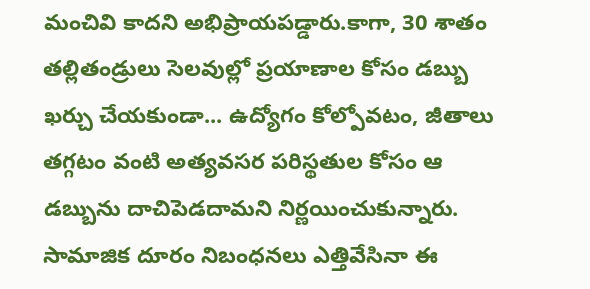మంచివి కాదని అభిప్రాయపడ్డారు.కాగా, 30 శాతం తల్లితండ్రులు సెలవుల్లో ప్రయాణాల కోసం డబ్బు ఖర్చు చేయకుండా... ఉద్యోగం కోల్పోవటం, జీతాలు తగ్గటం వంటి అత్యవసర పరిస్థతుల కోసం ఆ డబ్బును దాచిపెడదామని నిర్ణయించుకున్నారు. సామాజిక దూరం నిబంధనలు ఎత్తివేసినా ఈ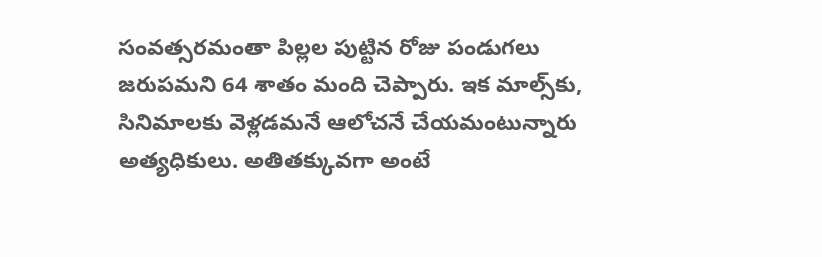సంవత్సరమంతా పిల్లల పుట్టిన రోజు పండుగలు జరుపమని 64 శాతం మంది చెప్పారు. ఇక మాల్స్‌కు, సినిమాలకు వెళ్లడమనే ఆలోచనే చేయమంటున్నారు అత్యధికులు. అతితక్కువగా అంటే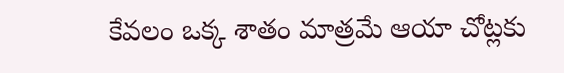కేవలం ఒక్క శాతం మాత్రమే ఆయా చోట్లకు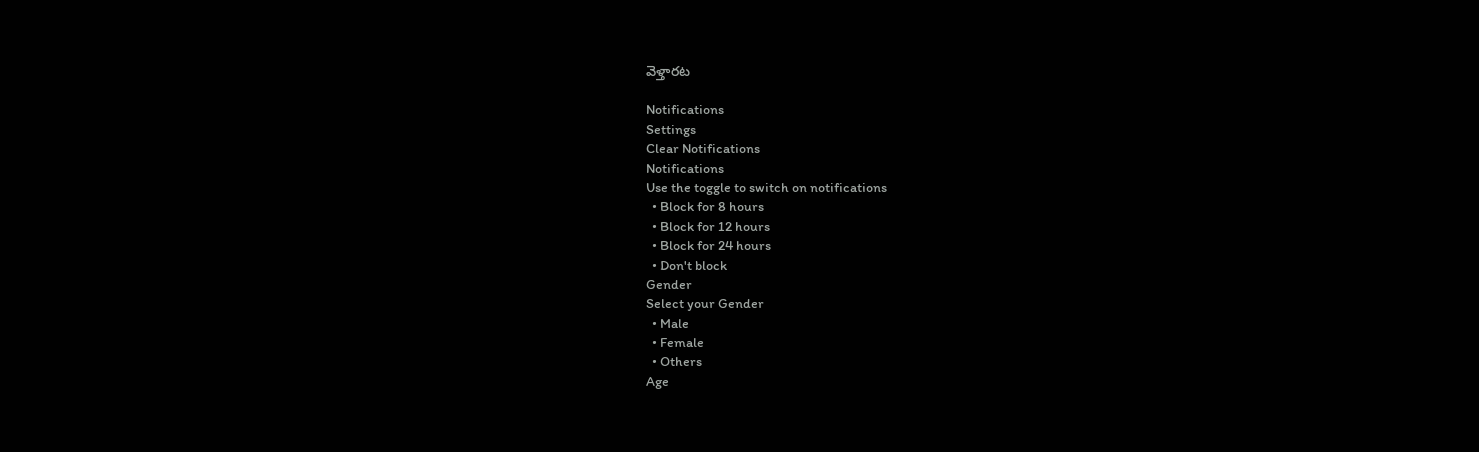వెళ్తారట

Notifications
Settings
Clear Notifications
Notifications
Use the toggle to switch on notifications
  • Block for 8 hours
  • Block for 12 hours
  • Block for 24 hours
  • Don't block
Gender
Select your Gender
  • Male
  • Female
  • Others
Age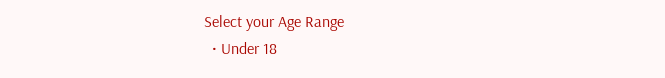Select your Age Range
  • Under 18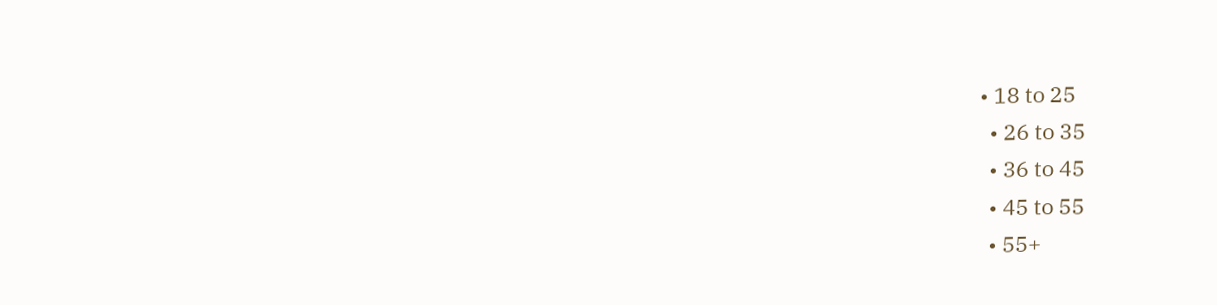• 18 to 25
  • 26 to 35
  • 36 to 45
  • 45 to 55
  • 55+